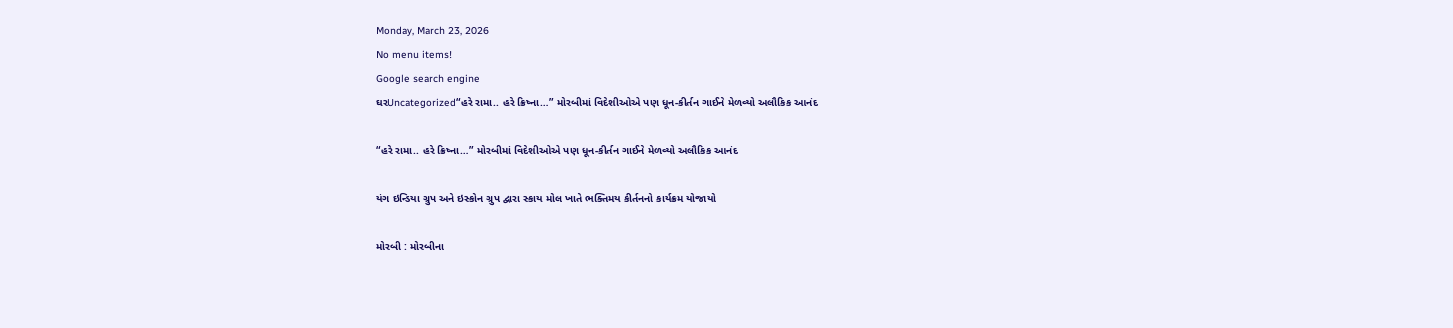Monday, March 23, 2026
No menu items!
Google search engine
ઘરUncategorized“હરે રામા.. હરે ક્રિષ્ના…” મોરબીમાં વિદેશીઓએ પણ ધૂન-કીર્તન ગાઈને મેળવ્યો અલૌકિક આનંદ

“હરે રામા.. હરે ક્રિષ્ના…” મોરબીમાં વિદેશીઓએ પણ ધૂન-કીર્તન ગાઈને મેળવ્યો અલૌકિક આનંદ

યંગ ઇન્ડિયા ગ્રુપ અને ઇસ્કોન ગ્રુપ દ્વારા સ્કાય મોલ ખાતે ભક્તિમય કીર્તનનો કાર્યક્રમ યોજાયો

મોરબી : મોરબીના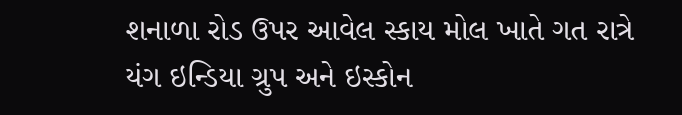શનાળા રોડ ઉપર આવેલ સ્કાય મોલ ખાતે ગત રાત્રે યંગ ઇન્ડિયા ગ્રુપ અને ઇસ્કોન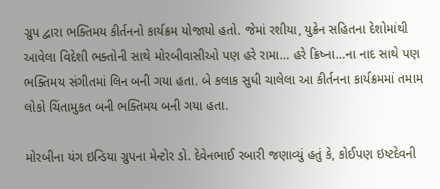ગ્રુપ દ્વારા ભક્તિમય કીર્તનનો કાર્યક્રમ યોજાયો હતો. જેમાં રશીયા, યુક્રેન સહિતના દેશોમાંથી આવેલા વિદેશી ભક્તોની સાથે મોરબીવાસીઓ પણ હરે રામા… હરે ક્રિષ્ના…ના નાદ સાથે પણ ભક્તિમય સંગીતમાં લિન બની ગયા હતા. બે કલાક સુધી ચાલેલા આ કીર્તનના કાર્યક્રમમાં તમામ લોકો ચિંતામુકત બની ભક્તિમય બની ગયા હતા.

મોરબીના યંગ ઇન્ડિયા ગ્રુપના મેન્ટોર ડો. દેવેનભાઈ રબારી જણાવ્યું હતું કે, કોઈપણ ઇષ્ટદેવની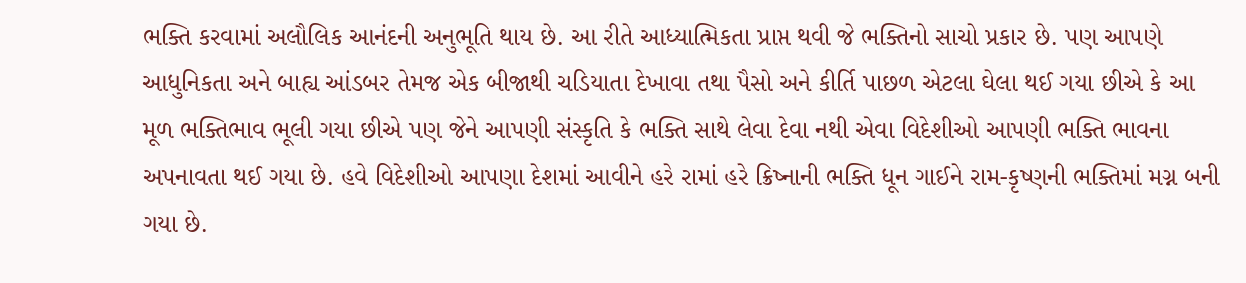ભક્તિ કરવામાં અલૌલિક આનંદની અનુભૂતિ થાય છે. આ રીતે આધ્યાત્મિકતા પ્રાપ્ત થવી જે ભક્તિનો સાચો પ્રકાર છે. પણ આપણે આધુનિકતા અને બાહ્ય આંડબર તેમજ એક બીજાથી ચડિયાતા દેખાવા તથા પૈસો અને કીર્તિ પાછળ એટલા ઘેલા થઈ ગયા છીએ કે આ મૂળ ભક્તિભાવ ભૂલી ગયા છીએ પણ જેને આપણી સંસ્કૃતિ કે ભક્તિ સાથે લેવા દેવા નથી એવા વિદેશીઓ આપણી ભક્તિ ભાવના અપનાવતા થઈ ગયા છે. હવે વિદેશીઓ આપણા દેશમાં આવીને હરે રામાં હરે ક્રિષ્નાની ભક્તિ ધૂન ગાઈને રામ-કૃષ્ણની ભક્તિમાં મગ્ન બની ગયા છે.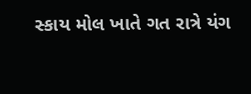સ્કાય મોલ ખાતે ગત રાત્રે યંગ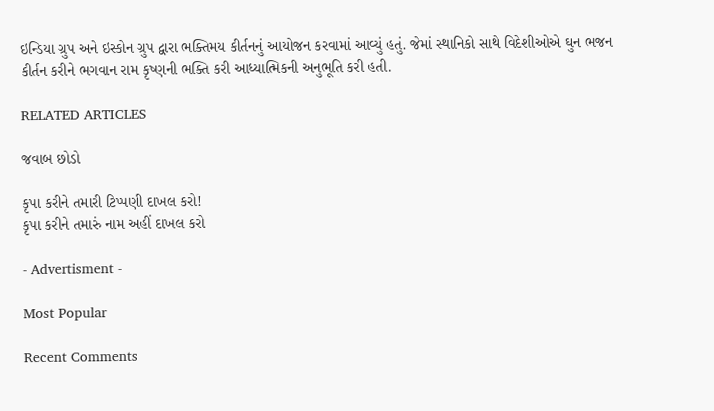ઇન્ડિયા ગ્રુપ અને ઇસ્કોન ગ્રુપ દ્વારા ભક્તિમય કીર્તનનું આયોજન કરવામાં આવ્યું હતું. જેમાં સ્થાનિકો સાથે વિદેશીઓએ ઘુન ભજન કીર્તન કરીને ભગવાન રામ કૃષ્ણની ભક્તિ કરી આધ્યાત્મિકની અનુભૂતિ કરી હતી.

RELATED ARTICLES

જવાબ છોડો

કૃપા કરીને તમારી ટિપ્પણી દાખલ કરો!
કૃપા કરીને તમારું નામ અહીં દાખલ કરો

- Advertisment -

Most Popular

Recent Comments